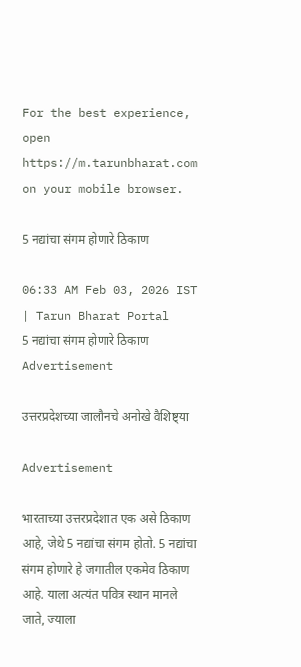For the best experience, open
https://m.tarunbharat.com
on your mobile browser.

5 नद्यांचा संगम होणारे ठिकाण

06:33 AM Feb 03, 2026 IST | Tarun Bharat Portal
5 नद्यांचा संगम होणारे ठिकाण
Advertisement

उत्तरप्रदेशच्या जालौनचे अनोखे वैशिष्ट्या

Advertisement

भारताच्या उत्तरप्रदेशात एक असे ठिकाण आहे, जेथे 5 नद्यांचा संगम होतो. 5 नद्यांचा संगम होणारे हे जगातील एकमेव ठिकाण आहे. याला अत्यंत पवित्र स्थान मानले जाते, ज्याला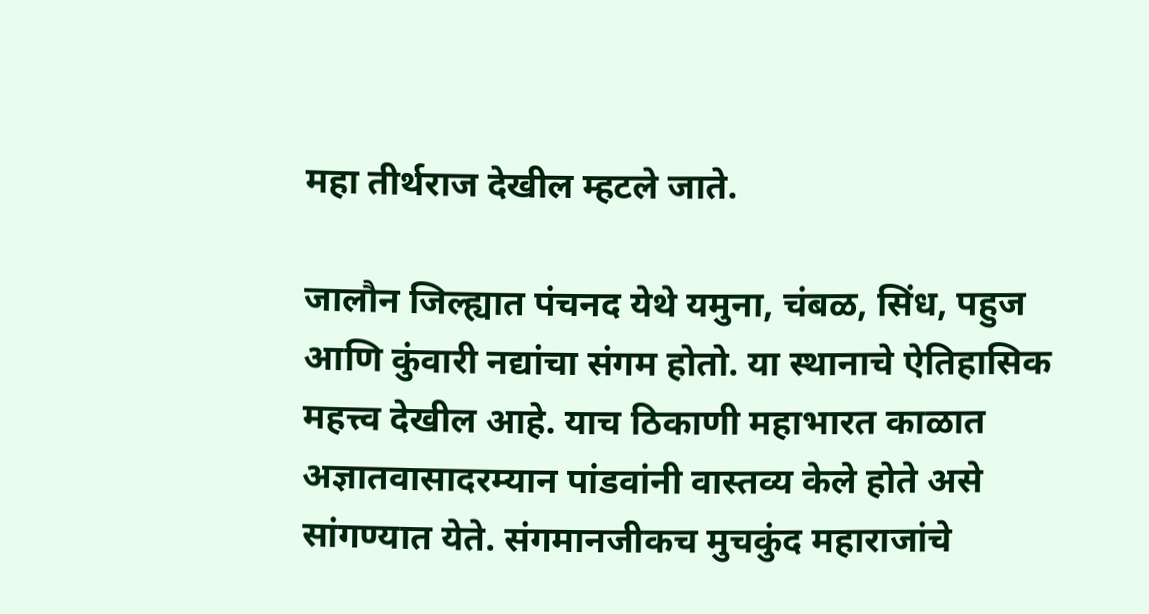महा तीर्थराज देखील म्हटले जाते.

जालौन जिल्ह्यात पंचनद येथे यमुना, चंबळ, सिंध, पहुज आणि कुंवारी नद्यांचा संगम होतो. या स्थानाचे ऐतिहासिक महत्त्व देखील आहे. याच ठिकाणी महाभारत काळात अज्ञातवासादरम्यान पांडवांनी वास्तव्य केले होते असे सांगण्यात येते. संगमानजीकच मुचकुंद महाराजांचे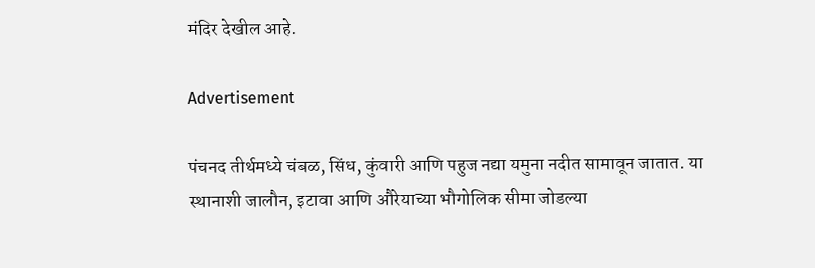मंदिर देखील आहे.

Advertisement

पंचनद तीर्थमध्ये चंबळ, सिंध, कुंवारी आणि पहुज नद्या यमुना नदीत सामावून जातात. या स्थानाशी जालौन, इटावा आणि औरेयाच्या भौगोलिक सीमा जोडल्या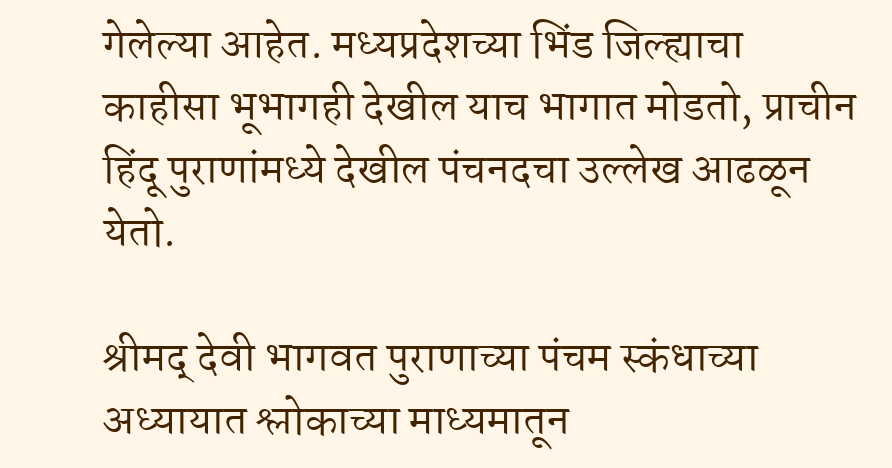गेलेल्या आहेत. मध्यप्रदेशच्या भिंड जिल्ह्याचा काहीसा भूभागही देखील याच भागात मोडतो, प्राचीन हिंदू पुराणांमध्ये देखील पंचनदचा उल्लेख आढळून येतो.

श्रीमद् देवी भागवत पुराणाच्या पंचम स्कंधाच्या अध्यायात श्लोकाच्या माध्यमातून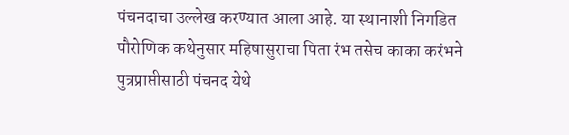पंचनदाचा उल्लेख करण्यात आला आहे. या स्थानाशी निगडित पौरोणिक कथेनुसार महिषासुराचा पिता रंभ तसेच काका करंभने पुत्रप्राप्तीसाठी पंचनद येथे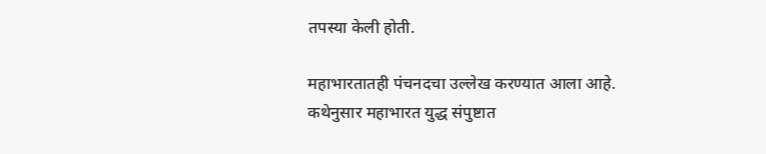तपस्या केली होती.

महाभारतातही पंचनदचा उल्लेख करण्यात आला आहे. कथेनुसार महाभारत युद्ध संपुष्टात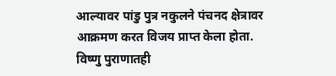आल्यावर पांडु पुत्र नकुलने पंचनद क्षेत्रावर आक्रमण करत विजय प्राप्त केला होता. विष्णु पुराणातही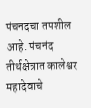पंचनदचा तपशील आहे. पंचनंद तीर्थक्षेत्रात कालेश्वर महादेवाचे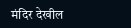मंदिर देखील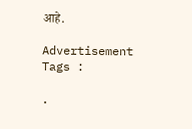आहे.

Advertisement
Tags :

.